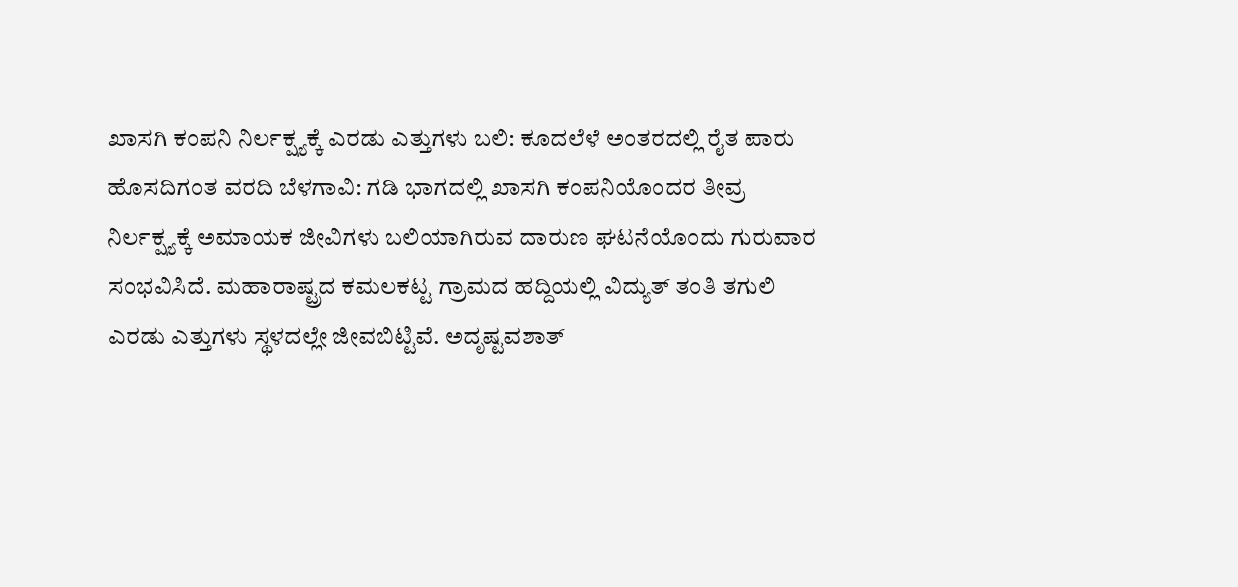ಖಾಸಗಿ ಕಂಪನಿ ನಿರ್ಲಕ್ಷ್ಯಕ್ಕೆ ಎರಡು ಎತ್ತುಗಳು ಬಲಿ: ಕೂದಲೆಳೆ ಅಂತರದಲ್ಲಿ ರೈತ ಪಾರು
ಹೊಸದಿಗಂತ ವರದಿ ಬೆಳಗಾವಿ: ಗಡಿ ಭಾಗದಲ್ಲಿ ಖಾಸಗಿ ಕಂಪನಿಯೊಂದರ ತೀವ್ರ ನಿರ್ಲಕ್ಷ್ಯಕ್ಕೆ ಅಮಾಯಕ ಜೀವಿಗಳು ಬಲಿಯಾಗಿರುವ ದಾರುಣ ಘಟನೆಯೊಂದು ಗುರುವಾರ ಸಂಭವಿಸಿದೆ. ಮಹಾರಾಷ್ಟ್ರದ ಕಮಲಕಟ್ಟ ಗ್ರಾಮದ ಹದ್ದಿಯಲ್ಲಿ ವಿದ್ಯುತ್ ತಂತಿ ತಗುಲಿ ಎರಡು ಎತ್ತುಗಳು ಸ್ಥಳದಲ್ಲೇ ಜೀವಬಿಟ್ಟಿವೆ. ಅದೃಷ್ಟವಶಾತ್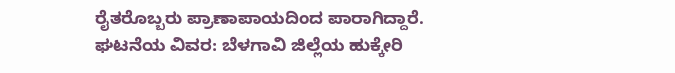ರೈತರೊಬ್ಬರು ಪ್ರಾಣಾಪಾಯದಿಂದ ಪಾರಾಗಿದ್ದಾರೆ. ಘಟನೆಯ ವಿವರ: ಬೆಳಗಾವಿ ಜಿಲ್ಲೆಯ ಹುಕ್ಕೇರಿ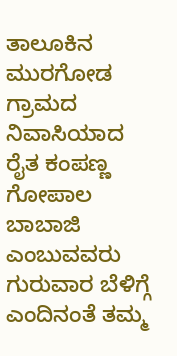ತಾಲೂಕಿನ ಮುರಗೋಡ ಗ್ರಾಮದ ನಿವಾಸಿಯಾದ ರೈತ ಕಂಪಣ್ಣ ಗೋಪಾಲ ಬಾಬಾಜಿ ಎಂಬುವವರು ಗುರುವಾರ ಬೆಳಿಗ್ಗೆ ಎಂದಿನಂತೆ ತಮ್ಮ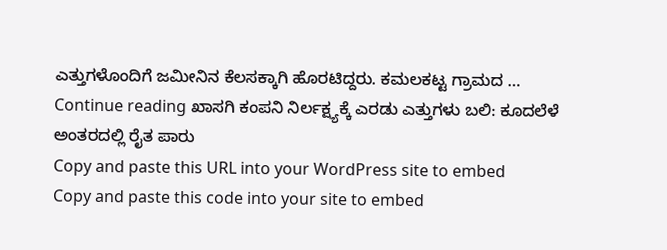ಎತ್ತುಗಳೊಂದಿಗೆ ಜಮೀನಿನ ಕೆಲಸಕ್ಕಾಗಿ ಹೊರಟಿದ್ದರು. ಕಮಲಕಟ್ಟ ಗ್ರಾಮದ … Continue reading ಖಾಸಗಿ ಕಂಪನಿ ನಿರ್ಲಕ್ಷ್ಯಕ್ಕೆ ಎರಡು ಎತ್ತುಗಳು ಬಲಿ: ಕೂದಲೆಳೆ ಅಂತರದಲ್ಲಿ ರೈತ ಪಾರು
Copy and paste this URL into your WordPress site to embed
Copy and paste this code into your site to embed